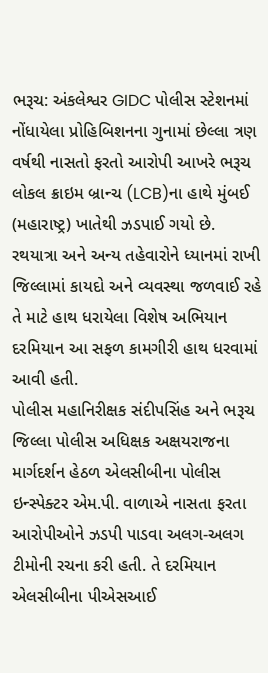ભરૂચ: અંકલેશ્વર GIDC પોલીસ સ્ટેશનમાં નોંધાયેલા પ્રોહિબિશનના ગુનામાં છેલ્લા ત્રણ વર્ષથી નાસતો ફરતો આરોપી આખરે ભરૂચ લોકલ ક્રાઇમ બ્રાન્ચ (LCB)ના હાથે મુંબઈ (મહારાષ્ટ્ર) ખાતેથી ઝડપાઈ ગયો છે. રથયાત્રા અને અન્ય તહેવારોને ધ્યાનમાં રાખી જિલ્લામાં કાયદો અને વ્યવસ્થા જળવાઈ રહે તે માટે હાથ ધરાયેલા વિશેષ અભિયાન દરમિયાન આ સફળ કામગીરી હાથ ધરવામાં આવી હતી.
પોલીસ મહાનિરીક્ષક સંદીપસિંહ અને ભરૂચ જિલ્લા પોલીસ અધિક્ષક અક્ષયરાજના માર્ગદર્શન હેઠળ એલસીબીના પોલીસ ઇન્સ્પેક્ટર એમ.પી. વાળાએ નાસતા ફરતા આરોપીઓને ઝડપી પાડવા અલગ-અલગ ટીમોની રચના કરી હતી. તે દરમિયાન એલસીબીના પીએસઆઈ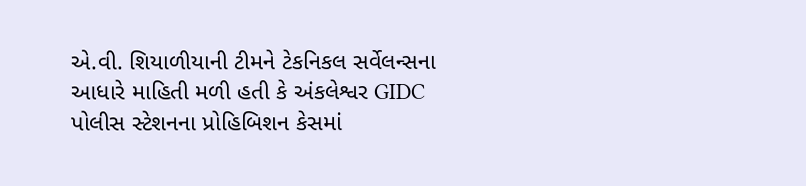એ.વી. શિયાળીયાની ટીમને ટેકનિકલ સર્વેલન્સના આધારે માહિતી મળી હતી કે અંકલેશ્વર GIDC પોલીસ સ્ટેશનના પ્રોહિબિશન કેસમાં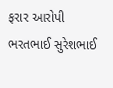ફરાર આરોપી ભરતભાઈ સુરેશભાઈ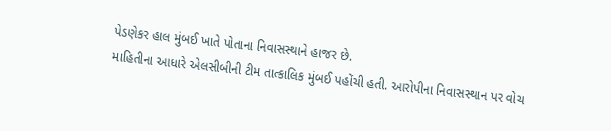પેડણેકર હાલ મુંબઈ ખાતે પોતાના નિવાસસ્થાને હાજર છે.
માહિતીના આધારે એલસીબીની ટીમ તાત્કાલિક મુંબઈ પહોંચી હતી. આરોપીના નિવાસસ્થાન પર વોચ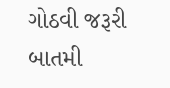ગોઠવી જરૂરી બાતમી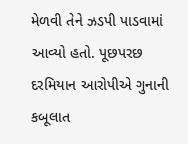મેળવી તેને ઝડપી પાડવામાં આવ્યો હતો. પૂછપરછ દરમિયાન આરોપીએ ગુનાની કબૂલાત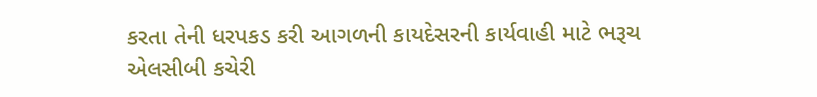કરતા તેની ધરપકડ કરી આગળની કાયદેસરની કાર્યવાહી માટે ભરૂચ એલસીબી કચેરી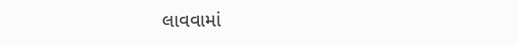લાવવામાં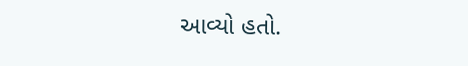આવ્યો હતો.